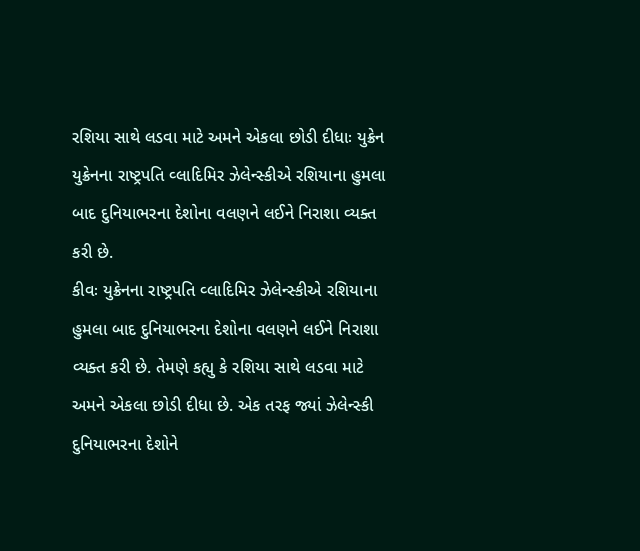રશિયા સાથે લડવા માટે અમને એકલા છોડી દીધાઃ યુક્રેન
યુક્રેનના રાષ્ટ્રપતિ વ્લાદિમિર ઝેલેન્સ્કીએ રશિયાના હુમલા બાદ દુનિયાભરના દેશોના વલણને લઈને નિરાશા વ્યક્ત કરી છે.
કીવઃ યુક્રેનના રાષ્ટ્રપતિ વ્લાદિમિર ઝેલેન્સ્કીએ રશિયાના હુમલા બાદ દુનિયાભરના દેશોના વલણને લઈને નિરાશા વ્યક્ત કરી છે. તેમણે કહ્યુ કે રશિયા સાથે લડવા માટે અમને એકલા છોડી દીધા છે. એક તરફ જ્યાં ઝેલેન્સ્કી દુનિયાભરના દેશોને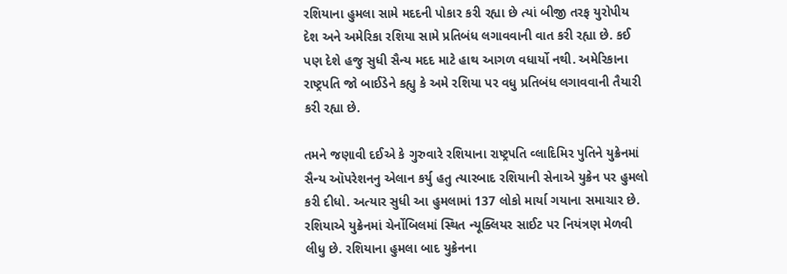રશિયાના હુમલા સામે મદદની પોકાર કરી રહ્યા છે ત્યાં બીજી તરફ યુરોપીય દેશ અને અમેરિકા રશિયા સામે પ્રતિબંધ લગાવવાની વાત કરી રહ્યા છે. કઈ પણ દેશે હજુ સુધી સૈન્ય મદદ માટે હાથ આગળ વધાર્યો નથી. અમેરિકાના રાષ્ટ્રપતિ જો બાઈડેને કહ્યુ કે અમે રશિયા પર વધુ પ્રતિબંધ લગાવવાની તૈયારી કરી રહ્યા છે.

તમને જણાવી દઈએ કે ગુરુવારે રશિયાના રાષ્ટ્રપતિ વ્લાદિમિર પુતિને યુક્રેનમાં સૈન્ય ઑપરેશનનુ એલાન કર્યુ હતુ ત્યારબાદ રશિયાની સેનાએ યુક્રેન પર હુમલો કરી દીધો. અત્યાર સુધી આ હુમલામાં 137 લોકો માર્યા ગયાના સમાચાર છે. રશિયાએ યુક્રેનમાં ચેર્નોબિલમાં સ્થિત ન્યૂક્લિયર સાઈટ પર નિયંત્રણ મેળવી લીધુ છે. રશિયાના હુમલા બાદ યુક્રેનના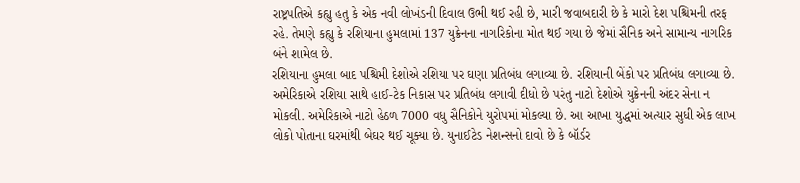રાષ્ટ્રપતિએ કહ્યુ હતુ કે એક નવી લોખંડની દિવાલ ઉભી થઈ રહી છે, મારી જવાબદારી છે કે મારો દેશ પશ્ચિમની તરફ રહે. તેમણે કહ્યુ કે રશિયાના હુમલામાં 137 યુક્રેનના નાગરિકોના મોત થઈ ગયા છે જેમાં સૈનિક અને સામાન્ય નાગરિક બંને શામેલ છે.
રશિયાના હુમલા બાદ પશ્ચિમી દેશોએ રશિયા પર ઘણા પ્રતિબંધ લગાવ્યા છે. રશિયાની બેંકો પર પ્રતિબંધ લગાવ્યા છે. અમેરિકાએ રશિયા સાથે હાઈ-ટેક નિકાસ પર પ્રતિબંધ લગાવી દીધો છે પરંતુ નાટો દેશોએ યુક્રેનની અંદર સેના ન મોકલી. અમેરિકાએ નાટો હેઠળ 7000 વધુ સૈનિકોને યુરોપમાં મોકલ્યા છે. આ આખા યુદ્ધમાં અત્યાર સુધી એક લાખ લોકો પોતાના ઘરમાંથી બેઘર થઈ ચૂક્યા છે. યુનાઈટેડ નેશન્સનો દાવો છે કે બૉર્ડર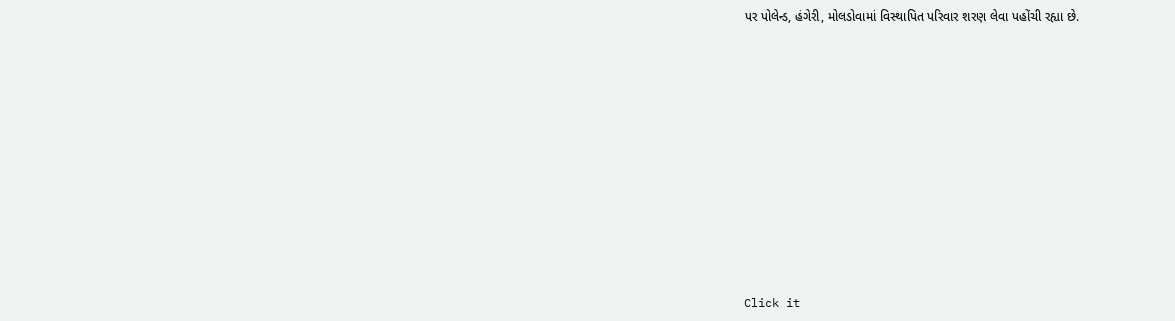પર પોલેન્ડ, હંગેરી, મોલડોવામાં વિસ્થાપિત પરિવાર શરણ લેવા પહોંચી રહ્યા છે.












Click it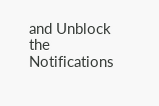and Unblock the Notifications